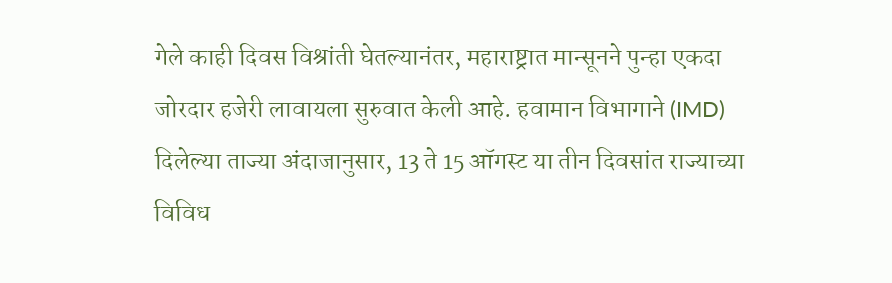गेले काही दिवस विश्रांती घेतल्यानंतर, महाराष्ट्रात मान्सूनने पुन्हा एकदा जोरदार हजेरी लावायला सुरुवात केली आहे. हवामान विभागाने (IMD) दिलेल्या ताज्या अंदाजानुसार, 13 ते 15 ऑगस्ट या तीन दिवसांत राज्याच्या विविध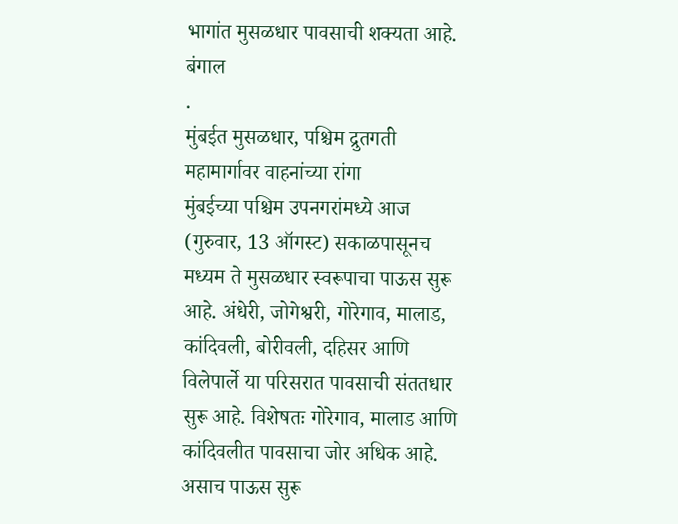भागांत मुसळधार पावसाची शक्यता आहे. बंगाल
.
मुंबईत मुसळधार, पश्चिम द्रुतगती महामार्गावर वाहनांच्या रांगा
मुंबईच्या पश्चिम उपनगरांमध्ये आज (गुरुवार, 13 ऑगस्ट) सकाळपासूनच मध्यम ते मुसळधार स्वरूपाचा पाऊस सुरू आहे. अंधेरी, जोगेश्वरी, गोरेगाव, मालाड, कांदिवली, बोरीवली, दहिसर आणि विलेपार्ले या परिसरात पावसाची संततधार सुरू आहे. विशेषतः गोरेगाव, मालाड आणि कांदिवलीत पावसाचा जोर अधिक आहे. असाच पाऊस सुरू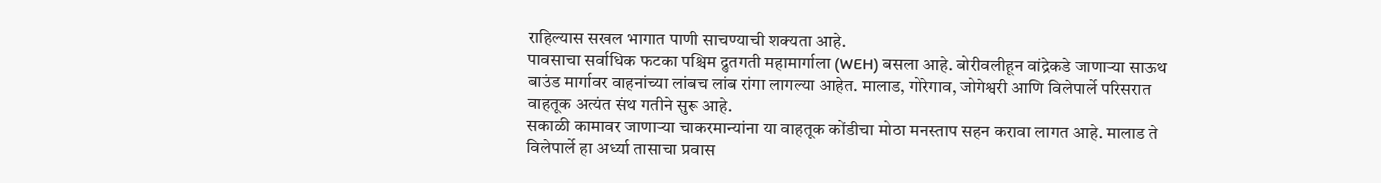राहिल्यास सखल भागात पाणी साचण्याची शक्यता आहे.
पावसाचा सर्वाधिक फटका पश्चिम द्रुतगती महामार्गाला (WEH) बसला आहे. बोरीवलीहून वांद्रेकडे जाणाऱ्या साऊथ बाउंड मार्गावर वाहनांच्या लांबच लांब रांगा लागल्या आहेत. मालाड, गोरेगाव, जोगेश्वरी आणि विलेपार्ले परिसरात वाहतूक अत्यंत संथ गतीने सुरू आहे.
सकाळी कामावर जाणाऱ्या चाकरमान्यांना या वाहतूक कोंडीचा मोठा मनस्ताप सहन करावा लागत आहे. मालाड ते विलेपार्ले हा अर्ध्या तासाचा प्रवास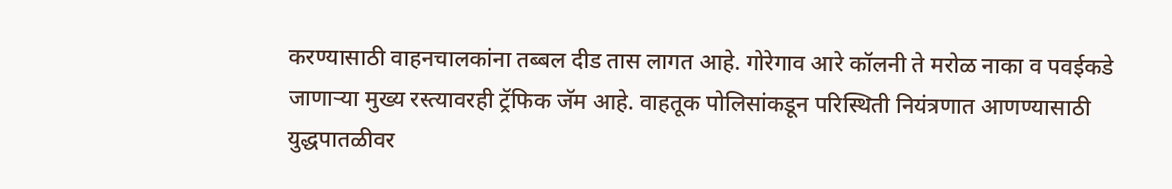करण्यासाठी वाहनचालकांना तब्बल दीड तास लागत आहे. गोरेगाव आरे कॉलनी ते मरोळ नाका व पवईकडे जाणाऱ्या मुख्य रस्त्यावरही ट्रॅफिक जॅम आहे. वाहतूक पोलिसांकडून परिस्थिती नियंत्रणात आणण्यासाठी युद्धपातळीवर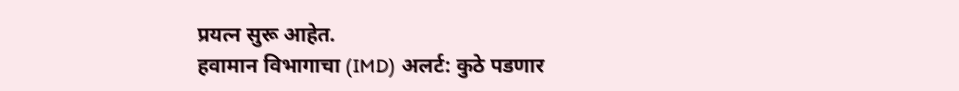प्रयत्न सुरू आहेत.
हवामान विभागाचा (IMD) अलर्ट: कुठे पडणार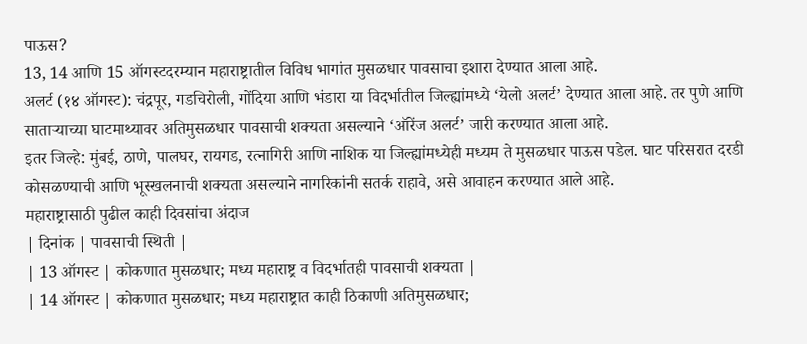पाऊस?
13, 14 आणि 15 ऑगस्टदरम्यान महाराष्ट्रातील विविध भागांत मुसळधार पावसाचा इशारा देण्यात आला आहे.
अलर्ट (१४ ऑगस्ट): चंद्रपूर, गडचिरोली, गोंदिया आणि भंडारा या विदर्भातील जिल्ह्यांमध्ये ‘येलो अलर्ट’ देण्यात आला आहे. तर पुणे आणि साताऱ्याच्या घाटमाथ्यावर अतिमुसळधार पावसाची शक्यता असल्याने ‘ऑरेंज अलर्ट’ जारी करण्यात आला आहे.
इतर जिल्हे: मुंबई, ठाणे, पालघर, रायगड, रत्नागिरी आणि नाशिक या जिल्ह्यांमध्येही मध्यम ते मुसळधार पाऊस पडेल. घाट परिसरात दरडी कोसळण्याची आणि भूस्खलनाची शक्यता असल्याने नागरिकांनी सतर्क राहावे, असे आवाहन करण्यात आले आहे.
महाराष्ट्रासाठी पुढील काही दिवसांचा अंदाज
| दिनांक | पावसाची स्थिती |
| 13 ऑगस्ट | कोकणात मुसळधार; मध्य महाराष्ट्र व विदर्भातही पावसाची शक्यता |
| 14 ऑगस्ट | कोकणात मुसळधार; मध्य महाराष्ट्रात काही ठिकाणी अतिमुसळधार;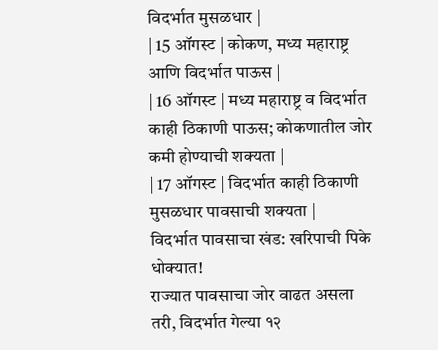विदर्भात मुसळधार |
| 15 ऑगस्ट | कोकण, मध्य महाराष्ट्र आणि विदर्भात पाऊस |
| 16 ऑगस्ट | मध्य महाराष्ट्र व विदर्भात काही ठिकाणी पाऊस; कोकणातील जोर कमी होण्याची शक्यता |
| 17 ऑगस्ट | विदर्भात काही ठिकाणी मुसळधार पावसाची शक्यता |
विदर्भात पावसाचा खंड: खरिपाची पिके धोक्यात!
राज्यात पावसाचा जोर वाढत असला तरी, विदर्भात गेल्या १२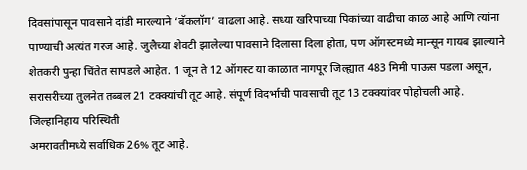दिवसांपासून पावसाने दांडी मारल्याने ‘बॅकलॉग’ वाढला आहे. सध्या खरिपाच्या पिकांच्या वाढीचा काळ आहे आणि त्यांना पाण्याची अत्यंत गरज आहे. जुलैच्या शेवटी झालेल्या पावसाने दिलासा दिला होता, पण ऑगस्टमध्ये मान्सून गायब झाल्याने शेतकरी पुन्हा चिंतेत सापडले आहेत. 1 जून ते 12 ऑगस्ट या काळात नागपूर जिल्ह्यात 483 मिमी पाऊस पडला असून, सरासरीच्या तुलनेत तब्बल 21 टक्क्यांची तूट आहे. संपूर्ण विदर्भाची पावसाची तूट 13 टक्क्यांवर पोहोचली आहे.
जिल्हानिहाय परिस्थिती
अमरावतीमध्ये सर्वाधिक 26% तूट आहे.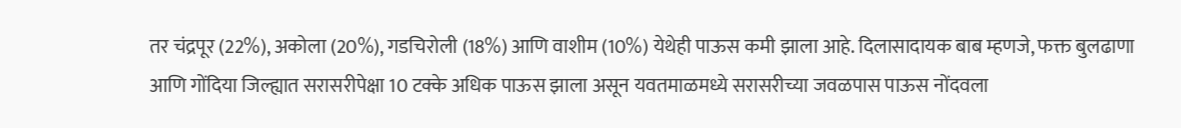तर चंद्रपूर (22%), अकोला (20%), गडचिरोली (18%) आणि वाशीम (10%) येथेही पाऊस कमी झाला आहे. दिलासादायक बाब म्हणजे, फक्त बुलढाणा आणि गोंदिया जिल्ह्यात सरासरीपेक्षा 10 टक्के अधिक पाऊस झाला असून यवतमाळमध्ये सरासरीच्या जवळपास पाऊस नोंदवला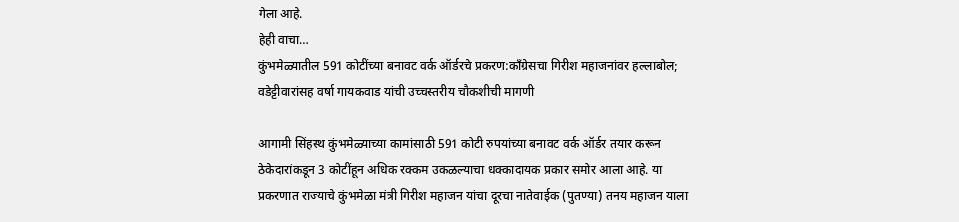गेला आहे.
हेही वाचा…
कुंभमेळ्यातील 591 कोटींच्या बनावट वर्क ऑर्डरचे प्रकरण:काँग्रेसचा गिरीश महाजनांवर हल्लाबोल; वडेट्टीवारांसह वर्षा गायकवाड यांची उच्चस्तरीय चौकशीची मागणी

आगामी सिंहस्थ कुंभमेळ्याच्या कामांसाठी 591 कोटी रुपयांच्या बनावट वर्क ऑर्डर तयार करून ठेकेदारांकडून 3 कोटींहून अधिक रक्कम उकळल्याचा धक्कादायक प्रकार समोर आला आहे. या प्रकरणात राज्याचे कुंभमेळा मंत्री गिरीश महाजन यांचा दूरचा नातेवाईक (पुतण्या) तनय महाजन याला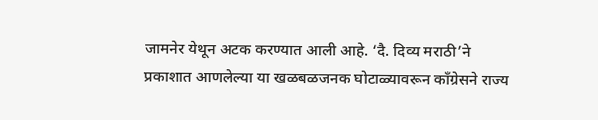जामनेर येथून अटक करण्यात आली आहे. ‘दै. दिव्य मराठी’ने प्रकाशात आणलेल्या या खळबळजनक घोटाळ्यावरून काँग्रेसने राज्य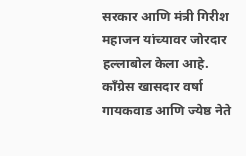सरकार आणि मंत्री गिरीश महाजन यांच्यावर जोरदार हल्लाबोल केला आहे. काँग्रेस खासदार वर्षा गायकवाड आणि ज्येष्ठ नेते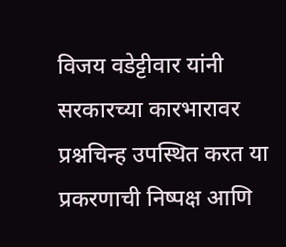विजय वडेट्टीवार यांनी सरकारच्या कारभारावर प्रश्नचिन्ह उपस्थित करत या प्रकरणाची निष्पक्ष आणि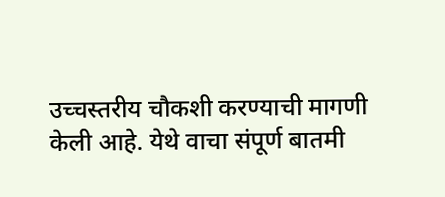उच्चस्तरीय चौकशी करण्याची मागणी केली आहे. येथे वाचा संपूर्ण बातमी